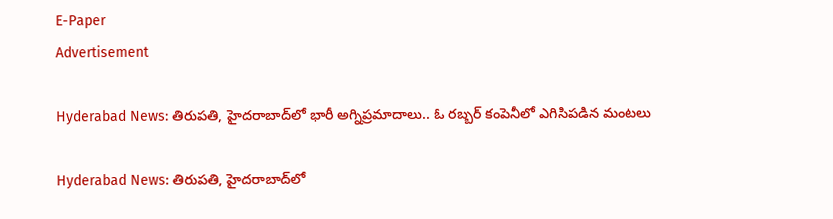E-Paper
Advertisement

Hyderabad News: తిరుపతి, హైదరాబాద్‌లో భారీ అగ్నిప్రమాదాలు.. ఓ రబ్బర్ కంపెనీలో ఎగిసిపడిన మంటలు

Hyderabad News: తిరుపతి, హైదరాబాద్‌లో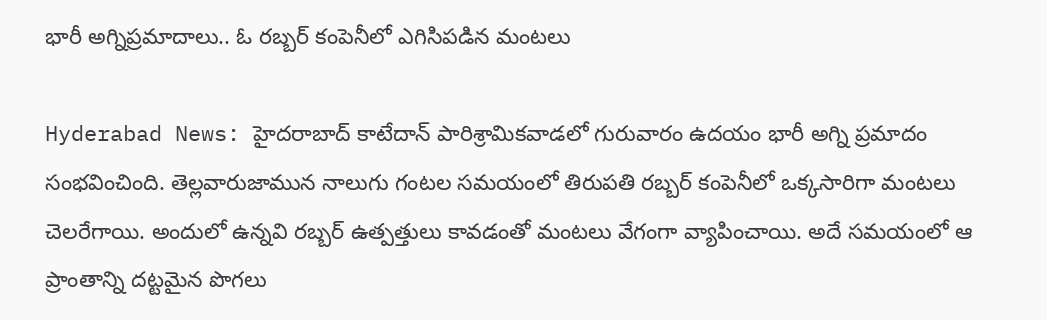భారీ అగ్నిప్రమాదాలు.. ఓ రబ్బర్ కంపెనీలో ఎగిసిపడిన మంటలు

Hyderabad News: హైదరాబాద్‌ కాటేదాన్ పారిశ్రామికవాడలో గురువారం ఉదయం భారీ అగ్ని ప్రమాదం సంభవించింది. తెల్లవారుజామున నాలుగు గంటల సమయంలో తిరుపతి రబ్బర్ కంపెనీలో ఒక్కసారిగా మంటలు చెలరేగాయి. అందులో ఉన్నవి రబ్బర్ ఉత్పత్తులు కావడంతో మంటలు వేగంగా వ్యాపించాయి. అదే సమయంలో ఆ ప్రాంతాన్ని దట్టమైన పొగలు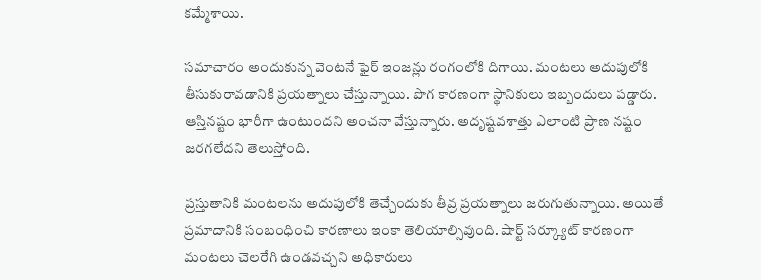కమ్మేశాయి.

సమాచారం అందుకున్న వెంటనే ఫైర్ ఇంజన్లు రంగంలోకి దిగాయి. మంటలు అదుపులోకి తీసుకురావడానికి ప్రయత్నాలు చేస్తున్నాయి. పొగ కారణంగా స్థానికులు ఇబ్బందులు పడ్డారు. ఆస్తినష్టం భారీగా ఉంటుందని అంచనా వేస్తున్నారు. అదృష్టవశాత్తు ఎలాంటి ప్రాణ నష్టం జరగలేదని తెలుస్తోంది.

ప్రస్తుతానికి మంటలను అదుపులోకి తెచ్చేందుకు తీవ్ర ప్రయత్నాలు జరుగుతున్నాయి. అయితే ప్రమాదానికి సంబంధించి కారణాలు ఇంకా తెలియాల్సివుంది. షార్ట్ సర్క్యూట్ కారణంగా మంటలు చెలరేగి ఉండవచ్చని అధికారులు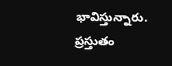భావిస్తున్నారు. ప్రస్తుతం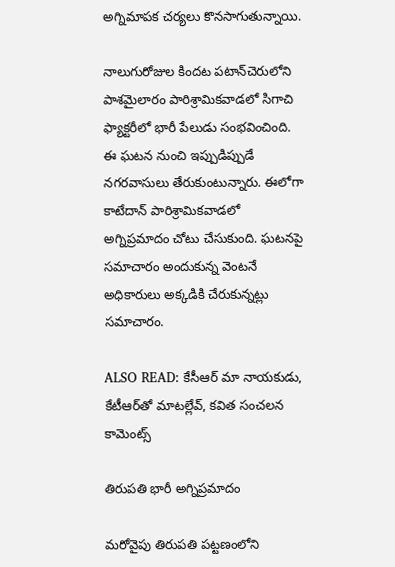అగ్నిమాపక చర్యలు కొనసాగుతున్నాయి.

నాలుగురోజుల కిందట పటాన్‌చెరులోని పాశమైలారం పారిశ్రామికవాడలో సిగాచి ఫ్యాక్టరీలో భారీ పేలుడు సంభవించింది. ఈ ఘటన నుంచి ఇప్పుడిప్పుడే నగరవాసులు తేరుకుంటున్నారు. ఈలోగా కాటేదాన్ పారిశ్రామికవాడలో అగ్నిప్రమాదం చోటు చేసుకుంది. ఘటనపై సమాచారం అందుకున్న వెంటనే అధికారులు అక్కడికి చేరుకున్నట్లు సమాచారం.

ALSO READ: కేసీఆర్ మా నాయకుడు, కేటీఆర్‌తో మాటల్లేవ్, కవిత సంచలన కామెంట్స్

తిరుపతి భారీ అగ్నిప్రమాదం

మరోవైపు తిరుపతి పట్టణంలోని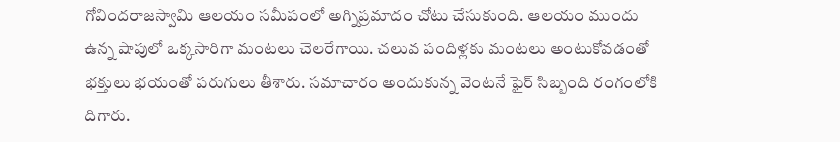గోవిందరాజస్వామి ఆలయం సమీపంలో అగ్నిప్రమాదం చోటు చేసుకుంది. ఆలయం ముందు ఉన్న షాపులో ఒక్కసారిగా మంటలు చెలరేగాయి. చలువ పందిళ్లకు మంటలు అంటుకోవడంతో భక్తులు భయంతో పరుగులు తీశారు. సమాచారం అందుకున్న వెంటనే ఫైర్ సిబ్బంది రంగంలోకి దిగారు.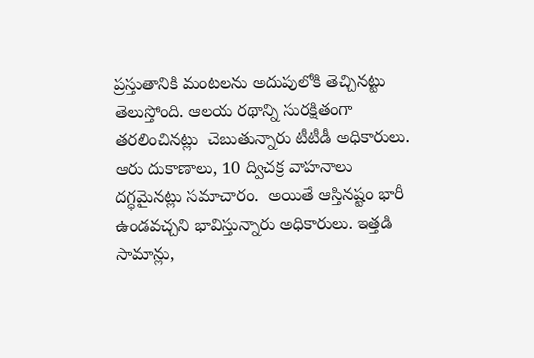ప్రస్తుతానికి మంటలను అదుపులోకి తెచ్చినట్టు తెలుస్తోంది. ఆలయ రథాన్ని సురక్షితంగా తరలించినట్లు  చెబుతున్నారు టీటీడీ అధికారులు. ఆరు దుకాణాలు, 10 ద్విచక్ర వాహనాలు దగ్ధమైనట్లు సమాచారం.  అయితే ఆస్తినష్టం భారీ ఉండవచ్చని భావిస్తున్నారు అధికారులు. ఇత్తడి సామాన్లు,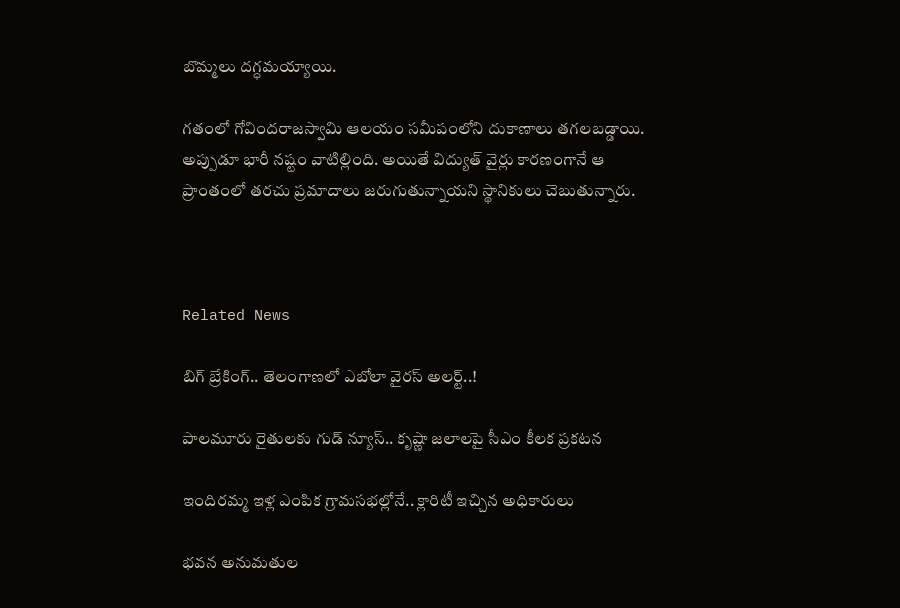బొమ్మలు దగ్ధమయ్యాయి.

గతంలో గోవిందరాజస్వామి ఆలయం సమీపంలోని దుకాణాలు తగలబడ్డాయి. అప్పుడూ భారీ నష్టం వాటిల్లింది. అయితే విద్యుత్ వైర్లు కారణంగానే ఆ ప్రాంతంలో తరచు ప్రమాదాలు జరుగుతున్నాయని స్థానికులు చెబుతున్నారు.



Related News

బిగ్ బ్రేకింగ్.. తెలంగాణలో ఎబోలా వైరస్ అలర్ట్..!

పాలమూరు రైతులకు గుడ్ న్యూస్.. కృష్ణా జలాలపై సీఎం కీలక ప్రకటన

ఇందిరమ్మ ఇళ్ల ఎంపిక గ్రామసభల్లోనే.. క్లారిటీ ఇచ్చిన అధికారులు

భవన అనుమతుల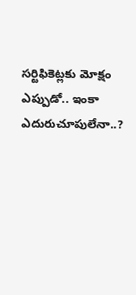సర్టిఫికెట్లకు మోక్షం ఎప్పుడో.. ఇంకా ఎదురుచూపులేనా..?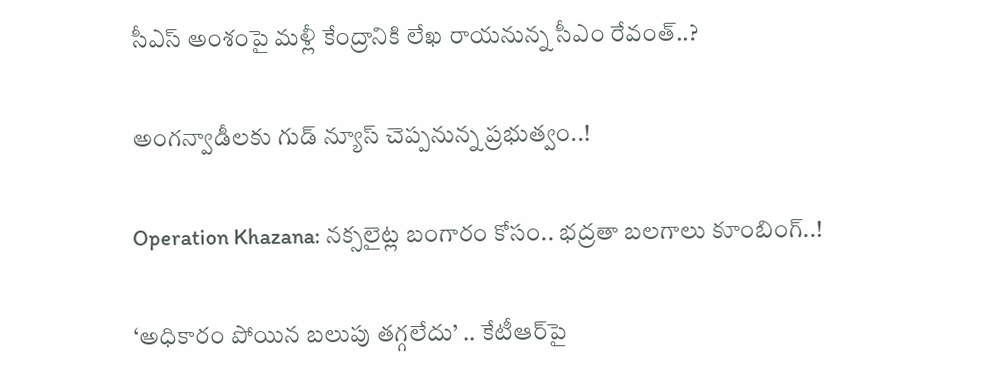సీఎస్ అంశంపై మళ్లీ కేంద్రానికి లేఖ రాయనున్న సీఎం రేవంత్..?

అంగన్వాడీలకు గుడ్ న్యూస్ చెప్పనున్న ప్రభుత్వం..!

Operation Khazana: నక్సలైట్ల బంగారం కోసం.. భద్రతా బలగాలు కూంబింగ్..!

‘అధికారం పోయిన బలుపు తగ్గలేదు’ .. కేటీఆర్‌పై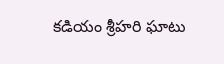కడియం శ్రీహరి ఘాటు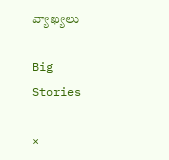వ్యాఖ్యలు

Big Stories

×